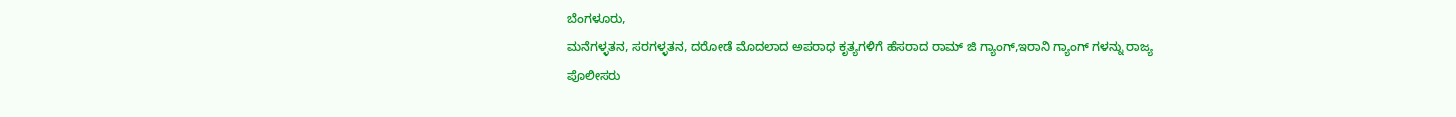ಬೆಂಗಳೂರು,
ಮನೆಗಳ್ಳತನ, ಸರಗಳ್ಳತನ, ದರೋಡೆ ಮೊದಲಾದ ಅಪರಾಧ ಕೃತ್ಯಗಳಿಗೆ ಹೆಸರಾದ ರಾಮ್ ಜಿ ಗ್ಯಾಂಗ್,ಇರಾನಿ ಗ್ಯಾಂಗ್ ಗಳನ್ನು ರಾಜ್ಯ ಪೊಲೀಸರು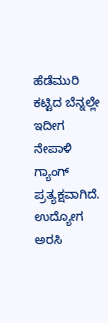ಹೆಡೆಮುರಿ ಕಟ್ಟಿದ ಬೆನ್ನಲ್ಲೇ ಇದೀಗ ನೇಪಾಳಿ ಗ್ಯಾಂಗ್ ಪ್ರತ್ಯಕ್ಷವಾಗಿದೆ.
ಉದ್ಯೋಗ ಅರಸಿ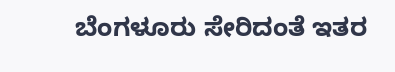ಬೆಂಗಳೂರು ಸೇರಿದಂತೆ ಇತರ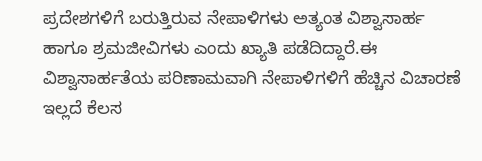ಪ್ರದೇಶಗಳಿಗೆ ಬರುತ್ತಿರುವ ನೇಪಾಳಿಗಳು ಅತ್ಯಂತ ವಿಶ್ವಾಸಾರ್ಹ ಹಾಗೂ ಶ್ರಮಜೀವಿಗಳು ಎಂದು ಖ್ಯಾತಿ ಪಡೆದಿದ್ದಾರೆ.ಈ ವಿಶ್ವಾಸಾರ್ಹತೆಯ ಪರಿಣಾಮವಾಗಿ ನೇಪಾಳಿಗಳಿಗೆ ಹೆಚ್ಚಿನ ವಿಚಾರಣೆ ಇಲ್ಲದೆ ಕೆಲಸ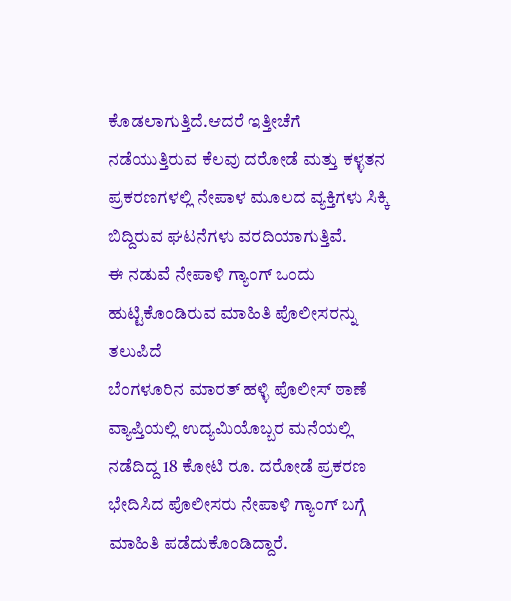ಕೊಡಲಾಗುತ್ತಿದೆ.ಆದರೆ ಇತ್ತೀಚೆಗೆ ನಡೆಯುತ್ತಿರುವ ಕೆಲವು ದರೋಡೆ ಮತ್ತು ಕಳ್ಳತನ ಪ್ರಕರಣಗಳಲ್ಲಿ ನೇಪಾಳ ಮೂಲದ ವ್ಯಕ್ತಿಗಳು ಸಿಕ್ಕಿ ಬಿದ್ದಿರುವ ಘಟನೆಗಳು ವರದಿಯಾಗುತ್ತಿವೆ.
ಈ ನಡುವೆ ನೇಪಾಳಿ ಗ್ಯಾಂಗ್ ಒಂದು ಹುಟ್ಟಿಕೊಂಡಿರುವ ಮಾಹಿತಿ ಪೊಲೀಸರನ್ನು ತಲುಪಿದೆ
ಬೆಂಗಳೂರಿನ ಮಾರತ್ ಹಳ್ಳಿ ಪೊಲೀಸ್ ಠಾಣೆ ವ್ಯಾಪ್ತಿಯಲ್ಲಿ ಉದ್ಯಮಿಯೊಬ್ಬರ ಮನೆಯಲ್ಲಿ ನಡೆದಿದ್ದ 18 ಕೋಟಿ ರೂ. ದರೋಡೆ ಪ್ರಕರಣ ಭೇದಿಸಿದ ಪೊಲೀಸರು ನೇಪಾಳಿ ಗ್ಯಾಂಗ್ ಬಗ್ಗೆ ಮಾಹಿತಿ ಪಡೆದುಕೊಂಡಿದ್ದಾರೆ.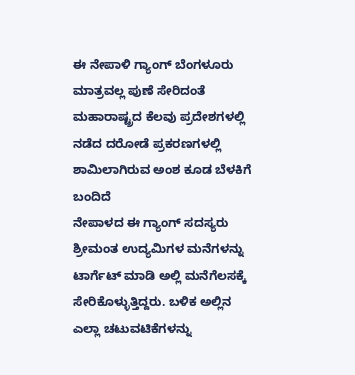ಈ ನೇಪಾಳಿ ಗ್ಯಾಂಗ್ ಬೆಂಗಳೂರು ಮಾತ್ರವಲ್ಲ ಪುಣೆ ಸೇರಿದಂತೆ ಮಹಾರಾಷ್ಟ್ರದ ಕೆಲವು ಪ್ರದೇಶಗಳಲ್ಲಿ ನಡೆದ ದರೋಡೆ ಪ್ರಕರಣಗಳಲ್ಲಿ ಶಾಮಿಲಾಗಿರುವ ಅಂಶ ಕೂಡ ಬೆಳಕಿಗೆ ಬಂದಿದೆ
ನೇಪಾಳದ ಈ ಗ್ಯಾಂಗ್ ಸದಸ್ಯರು ಶ್ರೀಮಂತ ಉದ್ಯಮಿಗಳ ಮನೆಗಳನ್ನು ಟಾರ್ಗೆಟ್ ಮಾಡಿ ಅಲ್ಲಿ ಮನೆಗೆಲಸಕ್ಕೆ ಸೇರಿಕೊಳ್ಳುತ್ತಿದ್ದರು. ಬಳಿಕ ಅಲ್ಲಿನ ಎಲ್ಲಾ ಚಟುವಟಿಕೆಗಳನ್ನು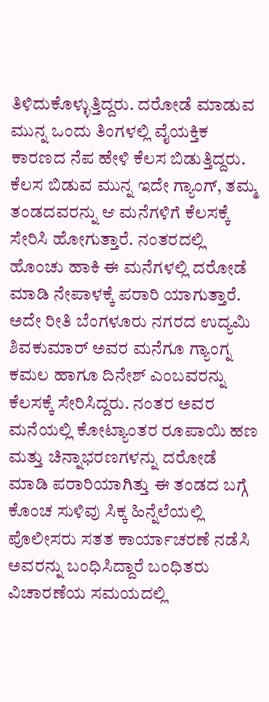ತಿಳಿದುಕೊಳ್ಳುತ್ತಿದ್ದರು. ದರೋಡೆ ಮಾಡುವ ಮುನ್ನ ಒಂದು ತಿಂಗಳಲ್ಲಿ ವೈಯಕ್ತಿಕ ಕಾರಣದ ನೆಪ ಹೇಳಿ ಕೆಲಸ ಬಿಡುತ್ತಿದ್ದರು. ಕೆಲಸ ಬಿಡುವ ಮುನ್ನ ಇದೇ ಗ್ಯಾಂಗ್, ತಮ್ಮ ತಂಡದವರನ್ನು ಆ ಮನೆಗಳಿಗೆ ಕೆಲಸಕ್ಕೆ ಸೇರಿಸಿ ಹೋಗುತ್ತಾರೆ. ನಂತರದಲ್ಲಿ ಹೊಂಚು ಹಾಕಿ ಈ ಮನೆಗಳಲ್ಲಿ ದರೋಡೆ ಮಾಡಿ ನೇಪಾಳಕ್ಕೆ ಪರಾರಿ ಯಾಗುತ್ತಾರೆ.
ಅದೇ ರೀತಿ ಬೆಂಗಳೂರು ನಗರದ ಉದ್ಯಮಿ ಶಿವಕುಮಾರ್ ಅವರ ಮನೆಗೂ ಗ್ಯಾಂಗ್ನ ಕಮಲ ಹಾಗೂ ದಿನೇಶ್ ಎಂಬವರನ್ನು ಕೆಲಸಕ್ಕೆ ಸೇರಿಸಿದ್ದರು. ನಂತರ ಅವರ ಮನೆಯಲ್ಲಿ ಕೋಟ್ಯಾಂತರ ರೂಪಾಯಿ ಹಣ ಮತ್ತು ಚಿನ್ನಾಭರಣಗಳನ್ನು ದರೋಡೆ ಮಾಡಿ ಪರಾರಿಯಾಗಿತ್ತು ಈ ತಂಡದ ಬಗ್ಗೆ ಕೊಂಚ ಸುಳಿವು ಸಿಕ್ಕ ಹಿನ್ನೆಲೆಯಲ್ಲಿ ಪೊಲೀಸರು ಸತತ ಕಾರ್ಯಾಚರಣೆ ನಡೆಸಿ ಅವರನ್ನು ಬಂಧಿಸಿದ್ದಾರೆ ಬಂಧಿತರು ವಿಚಾರಣೆಯ ಸಮಯದಲ್ಲಿ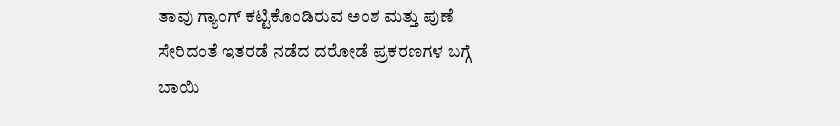ತಾವು ಗ್ಯಾಂಗ್ ಕಟ್ಟಿಕೊಂಡಿರುವ ಅಂಶ ಮತ್ತು ಪುಣೆ ಸೇರಿದಂತೆ ಇತರಡೆ ನಡೆದ ದರೋಡೆ ಪ್ರಕರಣಗಳ ಬಗ್ಗೆ ಬಾಯಿ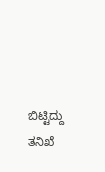ಬಿಟ್ಟಿದ್ದು ತನಿಖೆ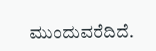ಮುಂದುವರೆದಿದೆ.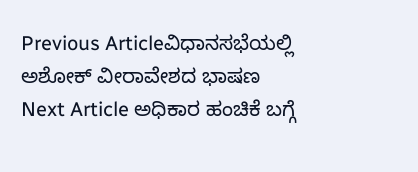Previous Articleವಿಧಾನಸಭೆಯಲ್ಲಿ ಅಶೋಕ್ ವೀರಾವೇಶದ ಭಾಷಣ
Next Article ಅಧಿಕಾರ ಹಂಚಿಕೆ ಬಗ್ಗೆ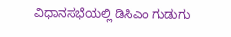ವಿಧಾನಸಭೆಯಲ್ಲಿ ಡಿಸಿಎಂ ಗುಡುಗು